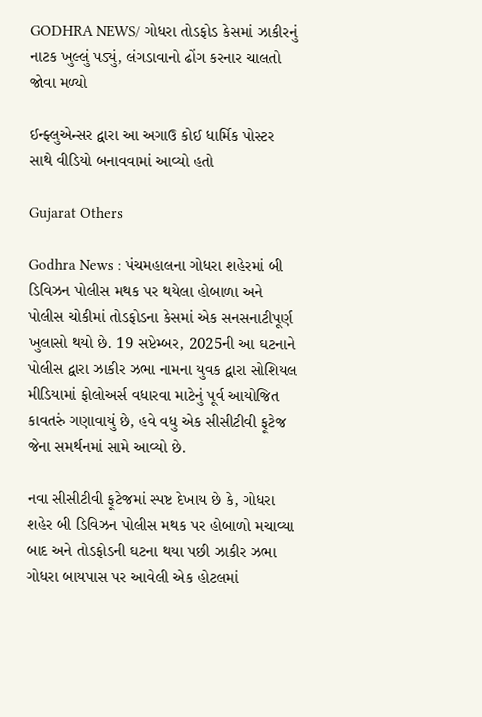GODHRA NEWS/ ગોધરા તોડફોડ કેસમાં ઝાકીરનું નાટક ખુલ્લું પડ્યું, લંગડાવાનો ઢોંગ કરનાર ચાલતો જોવા મળ્યો

ઈન્ફ્લુએન્સર દ્વારા આ અગાઉ કોઈ ધાર્મિક પોસ્ટર સાથે વીડિયો બનાવવામાં આવ્યો હતો

Gujarat Others

Godhra News : પંચમહાલના ગોધરા શહેરમાં બી ડિવિઝન પોલીસ મથક પર થયેલા હોબાળા અને પોલીસ ચોકીમાં તોડફોડના કેસમાં એક સનસનાટીપૂર્ણ ખુલાસો થયો છે. 19 સપ્ટેમ્બર, 2025ની આ ઘટનાને પોલીસ દ્વારા ઝાકીર ઝભા નામના યુવક દ્વારા સોશિયલ મીડિયામાં ફોલોઅર્સ વધારવા માટેનું પૂર્વ આયોજિત કાવતરું ગણાવાયું છે, હવે વધુ એક સીસીટીવી ફૂટેજ જેના સમર્થનમાં સામે આવ્યો છે.

નવા સીસીટીવી ફૂટેજમાં સ્પષ્ટ દેખાય છે કે, ગોધરા શહેર બી ડિવિઝન પોલીસ મથક પર હોબાળો મચાવ્યા બાદ અને તોડફોડની ઘટના થયા પછી ઝાકીર ઝભા ગોધરા બાયપાસ પર આવેલી એક હોટલમાં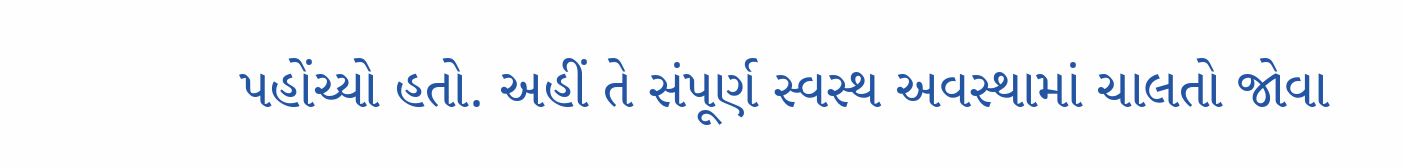પહોંચ્યો હતો. અહીં તે સંપૂર્ણ સ્વસ્થ અવસ્થામાં ચાલતો જોવા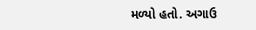મળ્યો હતો. અગાઉ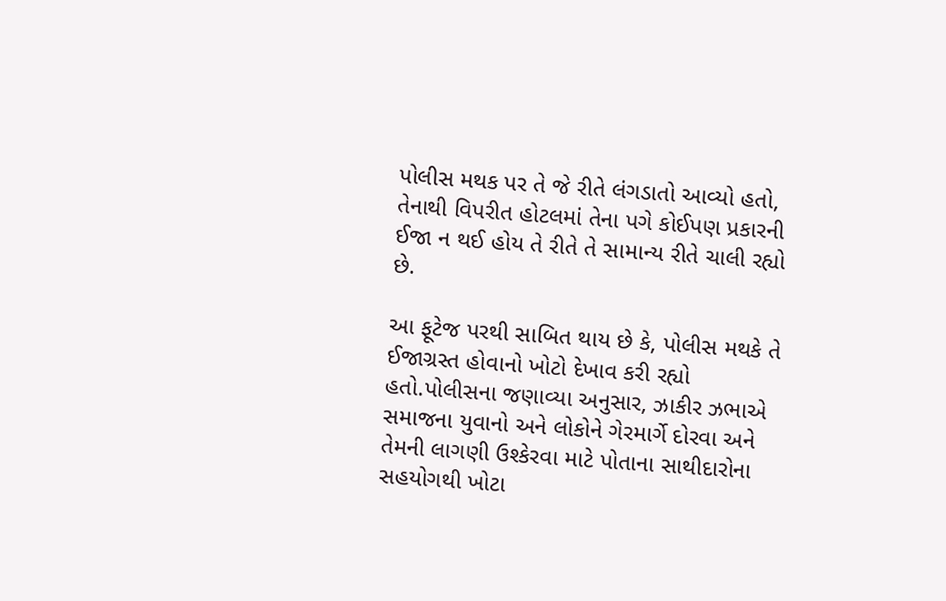પોલીસ મથક પર તે જે રીતે લંગડાતો આવ્યો હતો, તેનાથી વિપરીત હોટલમાં તેના પગે કોઈપણ પ્રકારની ઈજા ન થઈ હોય તે રીતે તે સામાન્ય રીતે ચાલી રહ્યો છે.

આ ફૂટેજ પરથી સાબિત થાય છે કે, પોલીસ મથકે તે ઈજાગ્રસ્ત હોવાનો ખોટો દેખાવ કરી રહ્યો હતો.પોલીસના જણાવ્યા અનુસાર, ઝાકીર ઝભાએ સમાજના યુવાનો અને લોકોને ગેરમાર્ગે દોરવા અને તેમની લાગણી ઉશ્કેરવા માટે પોતાના સાથીદારોના સહયોગથી ખોટા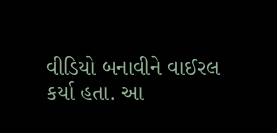વીડિયો બનાવીને વાઈરલ કર્યા હતા. આ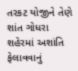તરકટ યોજીને તેણે શાંત ગોધરા શહેરમાં અશાંતિ ફેલાવવાનું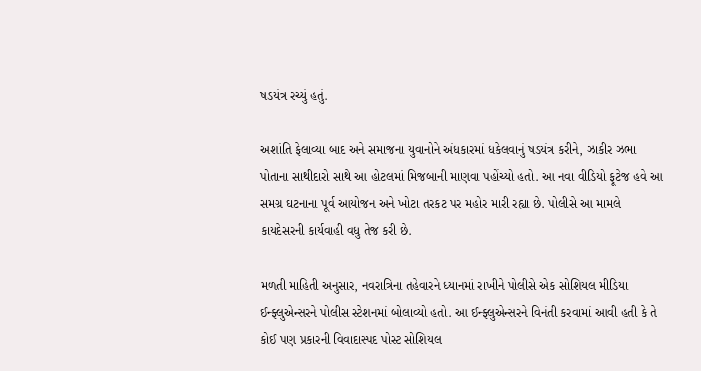ષડયંત્ર રચ્યું હતું.

અશાંતિ ફેલાવ્યા બાદ અને સમાજના યુવાનોને અંધકારમાં ધકેલવાનું ષડયંત્ર કરીને, ઝાકીર ઝભા પોતાના સાથીદારો સાથે આ હોટલમાં મિજબાની માણવા પહોંચ્યો હતો. આ નવા વીડિયો ફૂટેજ હવે આ સમગ્ર ઘટનાના પૂર્વ આયોજન અને ખોટા તરકટ પર મહોર મારી રહ્યા છે. પોલીસે આ મામલે કાયદેસરની કાર્યવાહી વધુ તેજ કરી છે.

મળતી માહિતી અનુસાર, નવરાત્રિના તહેવારને ધ્યાનમાં રાખીને પોલીસે એક સોશિયલ મીડિયા ઈન્ફ્લુએન્સરને પોલીસ સ્ટેશનમાં બોલાવ્યો હતો. આ ઈન્ફ્લુએન્સરને વિનંતી કરવામાં આવી હતી કે તે કોઈ પણ પ્રકારની વિવાદાસ્પદ પોસ્ટ સોશિયલ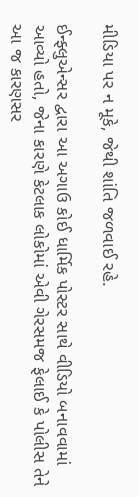મીડિયા પર ન મૂકે, જેથી શાંતિ જળવાઈ રહે.

ઈન્ફ્લુએન્સર દ્વારા આ અગાઉ કોઈ ધાર્મિક પોસ્ટર સાથે વીડિયો બનાવવામાં આવ્યો હતો, જેના કારણે કેટલાક લોકોમાં એવી ગેરસમજ ફેલાઈ કે પોલીસ તેને આ જ કારણસર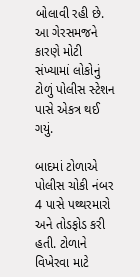બોલાવી રહી છે. આ ગેરસમજને કારણે મોટી સંખ્યામાં લોકોનું ટોળું પોલીસ સ્ટેશન પાસે એકત્ર થઈ ગયું.

બાદમાં ટોળાએ પોલીસ ચોકી નંબર 4 પાસે પથ્થરમારો અને તોડફોડ કરી હતી. ટોળાને વિખેરવા માટે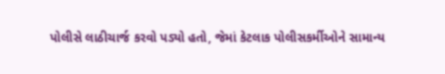પોલીસે લાઠીચાર્જ કરવો પડ્યો હતો, જેમાં કેટલાક પોલીસકર્મીઓને સામાન્ય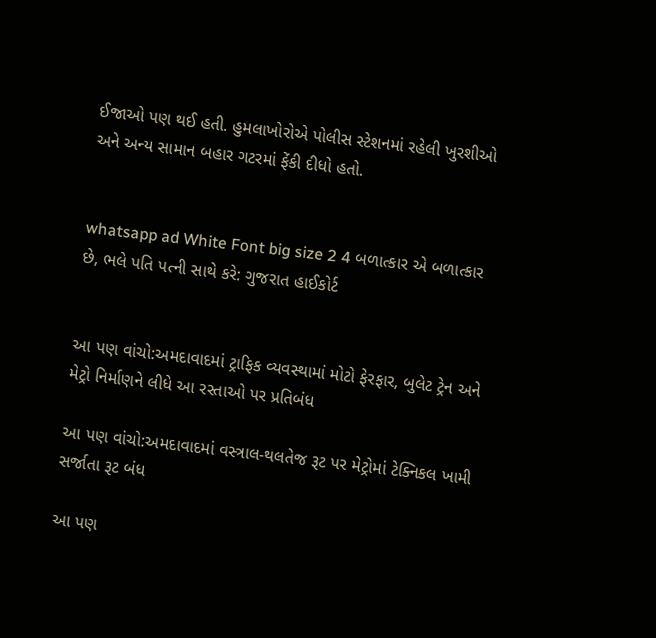ઈજાઓ પણ થઈ હતી. હુમલાખોરોએ પોલીસ સ્ટેશનમાં રહેલી ખુરશીઓ અને અન્ય સામાન બહાર ગટરમાં ફેંકી દીધો હતો.


whatsapp ad White Font big size 2 4 બળાત્કાર એ બળાત્કાર છે, ભલે પતિ પત્ની સાથે કરે: ગુજરાત હાઈકોર્ટ


આ પણ વાંચો:અમદાવાદમાં ટ્રાફિક વ્યવસ્થામાં મોટો ફેરફાર, બુલેટ ટ્રેન અને મેટ્રો નિર્માણને લીધે આ રસ્તાઓ પર પ્રતિબંધ

આ પણ વાંચો:અમદાવાદમાં વસ્ત્રાલ-થલતેજ રૂટ પર મેટ્રોમાં ટેક્નિકલ ખામી સર્જાતા રૂટ બંધ

આ પણ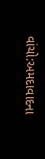વાંચો:અમદાવાદના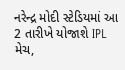નરેન્દ્ર મોદી સ્ટેડિયમાં આ 2 તારીખે યોજાશે IPL મેચ,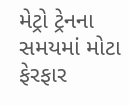મેટ્રો ટ્રેનના સમયમાં મોટા ફેરફાર